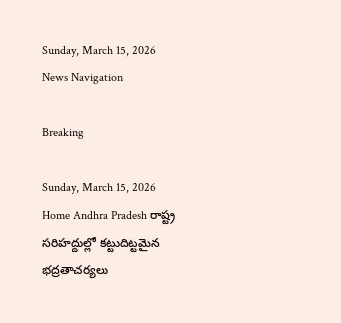Sunday, March 15, 2026
News Navigation

Breaking

Sunday, March 15, 2026
Home Andhra Pradesh రాష్ట్ర సరిహద్దుల్లో కట్టుదిట్టమైన భద్రతాచర్యలు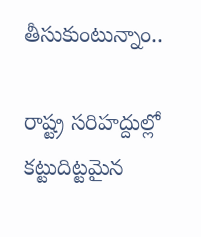తీసుకుంటున్నాం..

రాష్ట్ర సరిహద్దుల్లో కట్టుదిట్టమైన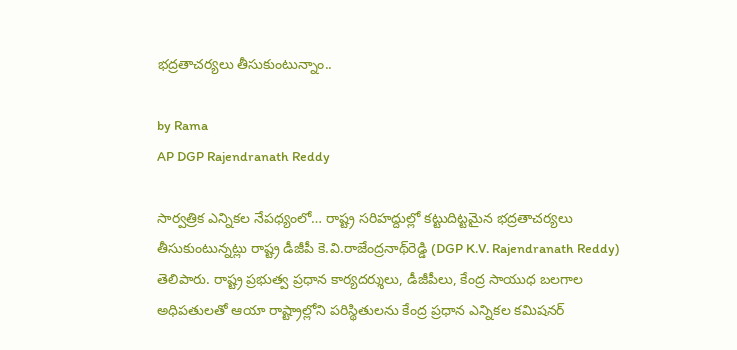భద్రతాచర్యలు తీసుకుంటున్నాం..

by Rama
AP DGP Rajendranath Reddy

సార్వత్రిక ఎన్నికల నేపధ్యంలో… రాష్ట్ర సరిహద్దుల్లో కట్టుదిట్టమైన భద్రతాచర్యలు తీసుకుంటున్నట్లు రాష్ట్ర డీజీపీ కె.వి.రాజేంద్రనాథ్‌రెడ్డి (DGP K.V. Rajendranath Reddy) తెలిపారు. రాష్ట్ర ప్రభుత్వ ప్రధాన కార్యదర్శులు, డీజీపీలు, కేంద్ర సాయుధ బలగాల అధిపతులతో ఆయా రాష్ట్రాల్లోని పరిస్థితులను కేంద్ర ప్రధాన ఎన్నికల కమిషనర్‌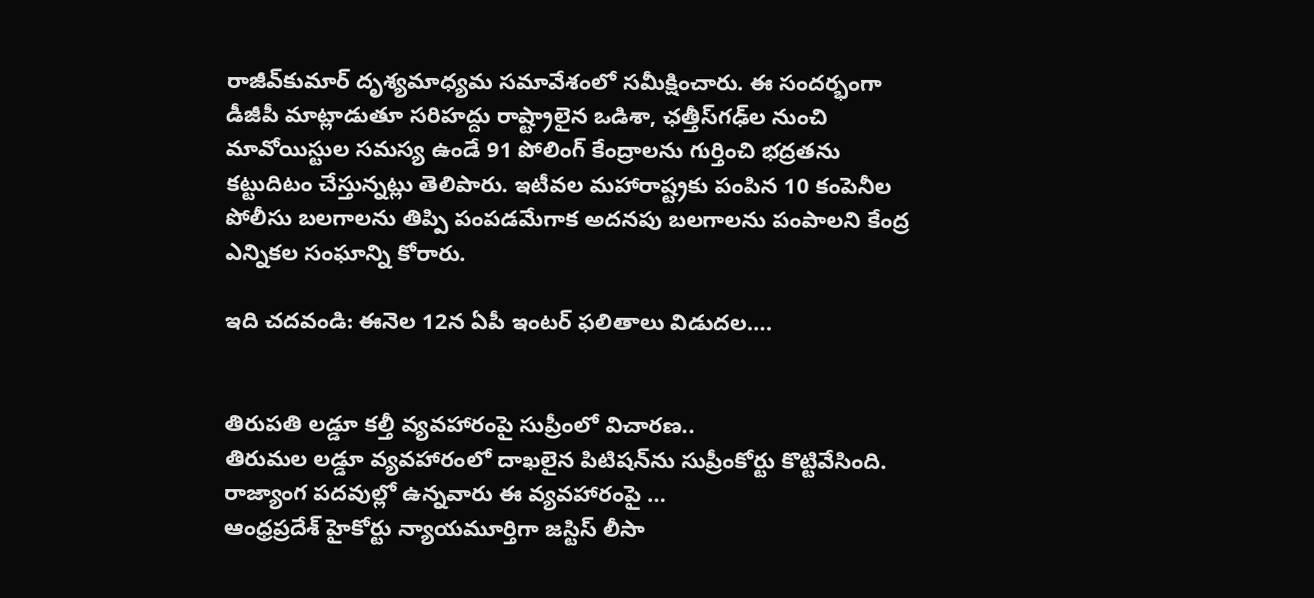రాజీవ్‌కుమార్‌ దృశ్యమాధ్యమ సమావేశంలో సమీక్షించారు. ఈ సందర్భంగా డీజీపీ మాట్లాడుతూ సరిహద్దు రాష్ట్రాలైన ఒడిశా, ఛత్తీస్‌గఢ్‌ల నుంచి మావోయిస్టుల సమస్య ఉండే 91 పోలింగ్‌ కేంద్రాలను గుర్తించి భద్రతను కట్టుదిటం చేస్తున్నట్లు తెలిపారు. ఇటీవల మహారాష్ట్రకు పంపిన 10 కంపెనీల పోలీసు బలగాలను తిప్పి పంపడమేగాక అదనపు బలగాలను పంపాలని కేంద్ర ఎన్నికల సంఘాన్ని కోరారు.

ఇది చదవండి: ఈనెల 12న ఏపీ ఇంటర్‌ ఫలితాలు విడుదల….


తిరుపతి లడ్డూ కల్తీ వ్యవహారంపై సుప్రీంలో విచారణ..
తిరుమల లడ్డూ వ్యవహారంలో దాఖలైన పిటిషన్‌ను సుప్రీంకోర్టు కొట్టివేసింది. రాజ్యాంగ పదవుల్లో ఉన్నవారు ఈ వ్యవహారంపై …
ఆంధ్రప్రదేశ్ హైకోర్టు న్యాయమూర్తిగా జస్టిస్ లీసా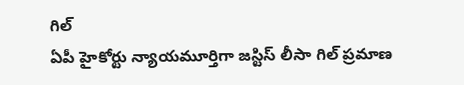గిల్
ఏపీ హైకోర్టు న్యాయమూర్తిగా జస్టిస్ లీసా గిల్ ప్రమాణ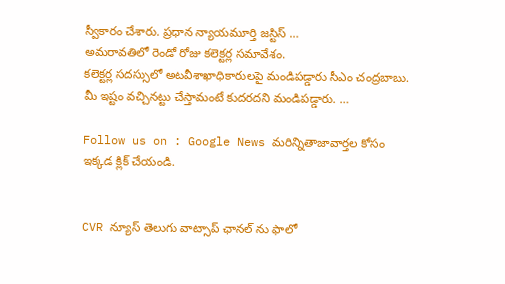స్వీకారం చేశారు. ప్రధాన న్యాయమూర్తి జస్టిస్ …
అమరావతిలో రెండో రోజు కలెక్టర్ల సమావేశం.
కలెక్టర్ల సదస్సులో అటవీశాఖాధికారులపై మండిపడ్డారు సీఎం చంద్రబాబు. మీ ఇష్టం వచ్చినట్టు చేస్తామంటే కుదరదని మండిపడ్డారు. …

Follow us on : Google News మరిన్నితాజావార్తల కోసం ఇక్కడ క్లిక్ చేయండి.


CVR న్యూస్ తెలుగు వాట్సాప్ ఛానల్ ను ఫాలో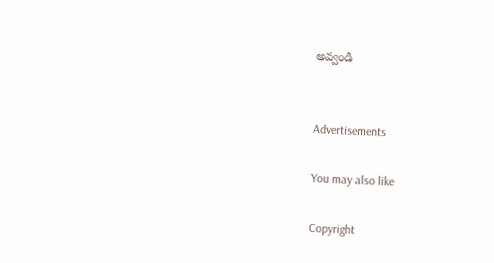అవ్వండి


Advertisements

You may also like

Copyright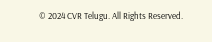© 2024 CVR Telugu. All Rights Reserved.